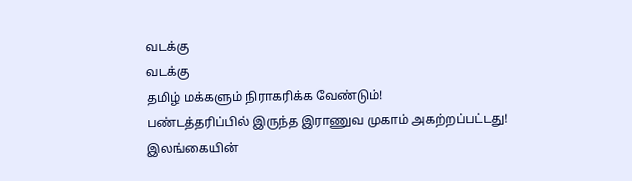வடக்கு
வடக்கு
தமிழ் மக்களும் நிராகரிக்க வேண்டும்!
பண்டத்தரிப்பில் இருந்த இராணுவ முகாம் அகற்றப்பட்டது!
இலங்கையின்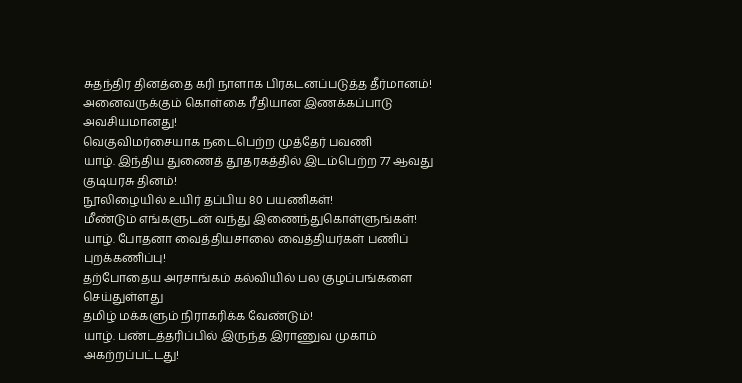சுதந்திர தினத்தை கரி நாளாக பிரகடனப்படுத்த தீர்மானம்!
அனைவருக்கும் கொள்கை ரீதியான இணக்கப்பாடு அவசியமானது!
வெகுவிமர்சையாக நடைபெற்ற முத்தேர் பவணி
யாழ். இந்திய துணைத் தூதரகத்தில் இடம்பெற்ற 77 ஆவது குடியரசு தினம்!
நூலிழையில் உயிர் தப்பிய 80 பயணிகள்!
மீண்டும் எங்களுடன் வந்து இணைந்துகொள்ளுங்கள்!
யாழ். போதனா வைத்தியசாலை வைத்தியர்கள் பணிப் புறக்கணிப்பு!
தற்போதைய அரசாங்கம் கல்வியில் பல குழப்பங்களை செய்துள்ளது
தமிழ் மக்களும் நிராகரிக்க வேண்டும்!
யாழ். பண்டத்தரிப்பில் இருந்த இராணுவ முகாம் அகற்றப்பட்டது!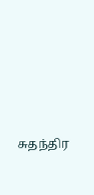சுதந்திர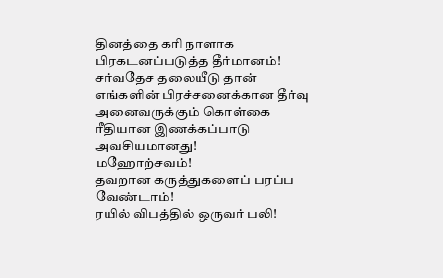தினத்தை கரி நாளாக பிரகடனப்படுத்த தீர்மானம்!
சர்வதேச தலையீடு தான் எங்களின் பிரச்சனைக்கான தீர்வு
அனைவருக்கும் கொள்கை ரீதியான இணக்கப்பாடு அவசியமானது!
மஹோற்சவம்!
தவறான கருத்துகளைப் பரப்ப வேண்டாம்!
ரயில் விபத்தில் ஒருவர் பலி!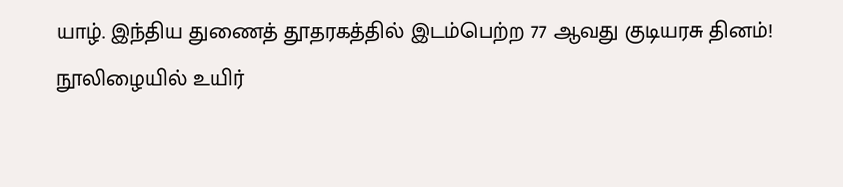யாழ். இந்திய துணைத் தூதரகத்தில் இடம்பெற்ற 77 ஆவது குடியரசு தினம்!
நூலிழையில் உயிர்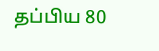தப்பிய 80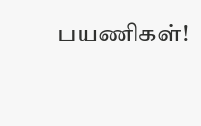பயணிகள்!